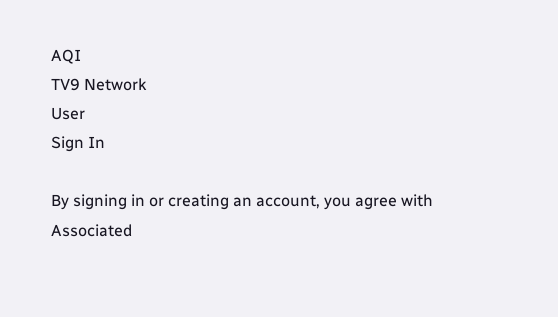AQI
TV9 Network
User
Sign In

By signing in or creating an account, you agree with Associated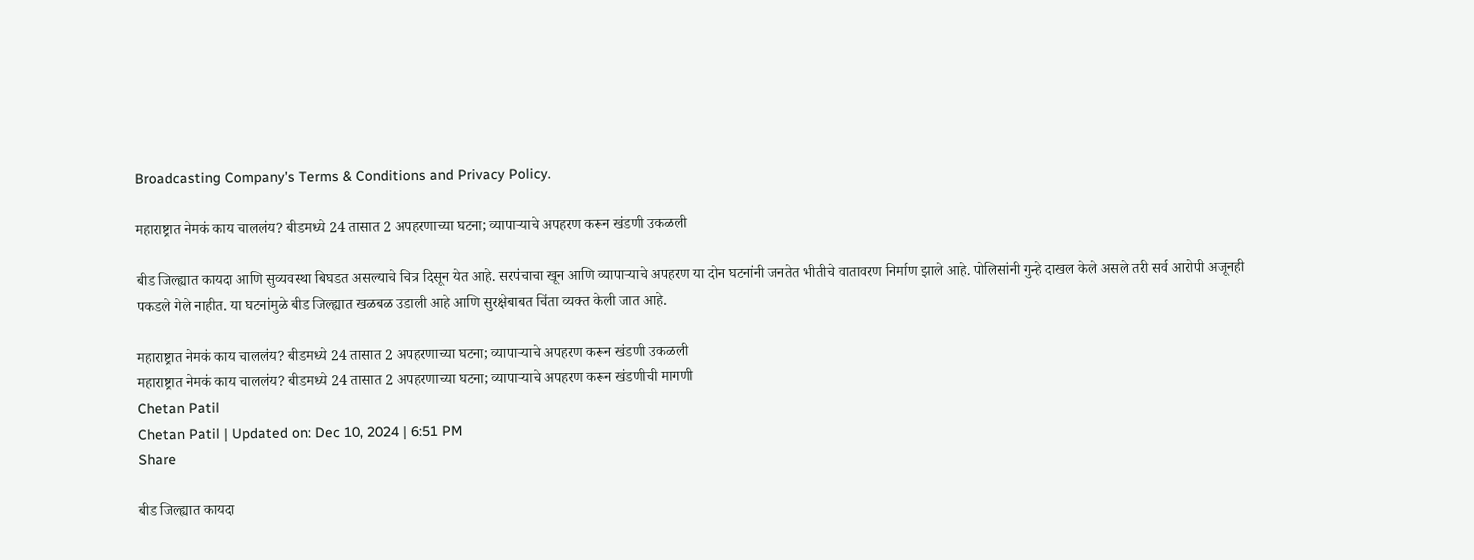Broadcasting Company's Terms & Conditions and Privacy Policy.

महाराष्ट्रात नेमकं काय चाललंय? बीडमध्ये 24 तासात 2 अपहरणाच्या घटना; व्यापाऱ्याचे अपहरण करून खंडणी उकळली

बीड जिल्ह्यात कायदा आणि सुव्यवस्था बिघडत असल्याचे चित्र दिसून येत आहे. सरपंचाचा खून आणि व्यापाऱ्याचे अपहरण या दोन घटनांनी जनतेत भीतीचे वातावरण निर्माण झाले आहे. पोलिसांनी गुन्हे दाखल केले असले तरी सर्व आरोपी अजूनही पकडले गेले नाहीत. या घटनांमुळे बीड जिल्ह्यात खळबळ उडाली आहे आणि सुरक्षेबाबत चिंता व्यक्त केली जात आहे.

महाराष्ट्रात नेमकं काय चाललंय? बीडमध्ये 24 तासात 2 अपहरणाच्या घटना; व्यापाऱ्याचे अपहरण करून खंडणी उकळली
महाराष्ट्रात नेमकं काय चाललंय? बीडमध्ये 24 तासात 2 अपहरणाच्या घटना; व्यापाऱ्याचे अपहरण करून खंडणीची मागणी
Chetan Patil
Chetan Patil | Updated on: Dec 10, 2024 | 6:51 PM
Share

बीड जिल्ह्यात कायदा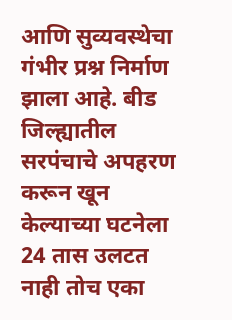आणि सुव्यवस्थेचा गंभीर प्रश्न निर्माण झाला आहे. बीड जिल्ह्यातील सरपंचाचे अपहरण करून खून केल्याच्या घटनेला 24 तास उलटत नाही तोच एका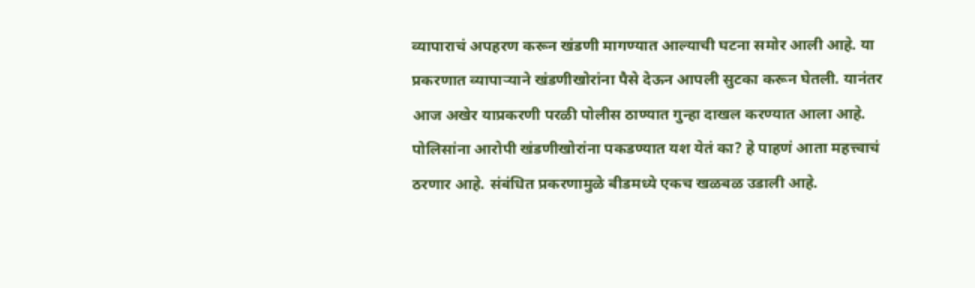व्यापाराचं अपहरण करून खंडणी मागण्यात आल्याची घटना समोर आली आहे. या प्रकरणात व्यापाऱ्याने खंडणीखोरांना पैसे देऊन आपली सुटका करून घेतली. यानंतर आज अखेर याप्रकरणी परळी पोलीस ठाण्यात गुन्हा दाखल करण्यात आला आहे. पोलिसांना आरोपी खंडणीखोरांना पकडण्यात यश येतं का? हे पाहणं आता महत्त्वाचं ठरणार आहे. संबंधित प्रकरणामुळे बीडमध्ये एकच खळबळ उडाली आहे.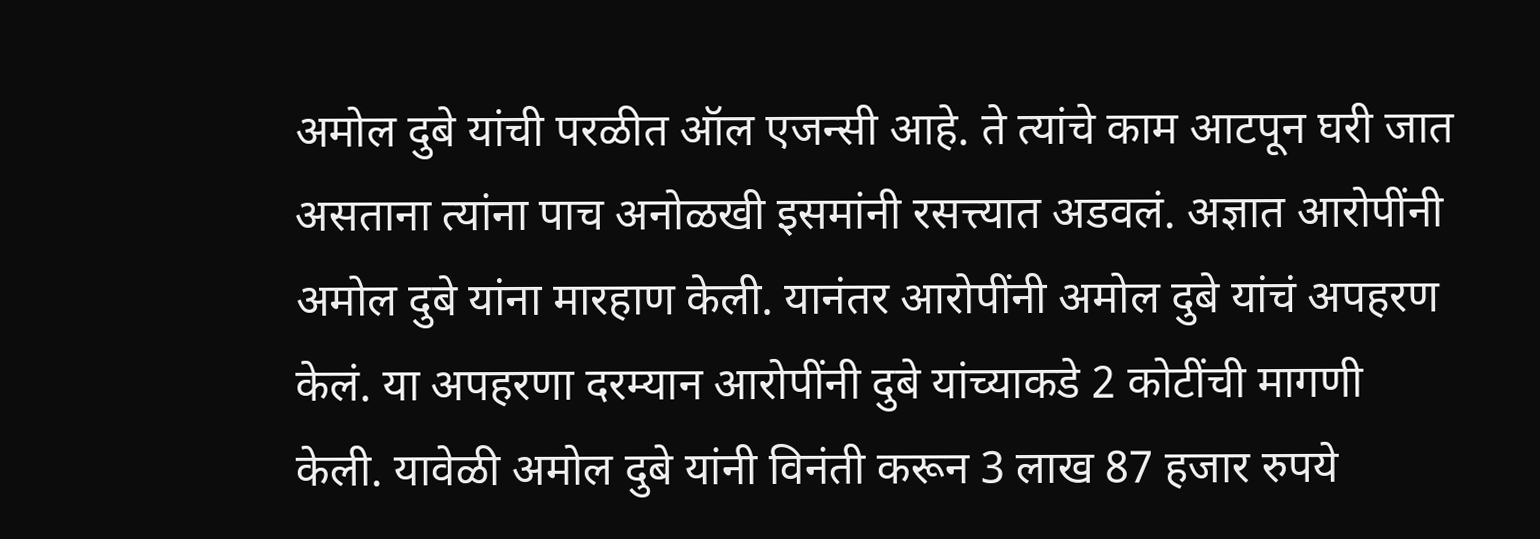अमोल दुबे यांची परळीत ऑल एजन्सी आहे. ते त्यांचे काम आटपून घरी जात असताना त्यांना पाच अनोळखी इसमांनी रसत्त्यात अडवलं. अज्ञात आरोपींनी अमोल दुबे यांना मारहाण केली. यानंतर आरोपींनी अमोल दुबे यांचं अपहरण केलं. या अपहरणा दरम्यान आरोपींनी दुबे यांच्याकडे 2 कोटींची मागणी केली. यावेळी अमोल दुबे यांनी विनंती करून 3 लाख 87 हजार रुपये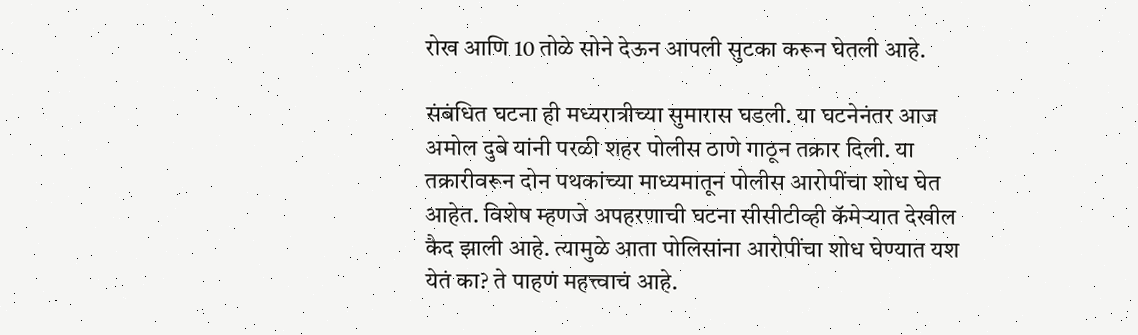रोख आणि 10 तोळे सोने देऊन आपली सुटका करून घेतली आहे.

संबंधित घटना ही मध्यरात्रीच्या सुमारास घडली. या घटनेनंतर आज अमोल दुबे यांनी परळी शहर पोलीस ठाणे गाठून तक्रार दिली. या तक्रारीवरून दोन पथकांच्या माध्यमातून पोलीस आरोपींचा शोध घेत आहेत. विशेष म्हणजे अपहरणाची घटना सीसीटीव्ही कॅमेऱ्यात देखील कैद झाली आहे. त्यामुळे आता पोलिसांना आरोपींचा शोध घेण्यात यश येतं का? ते पाहणं महत्त्वाचं आहे.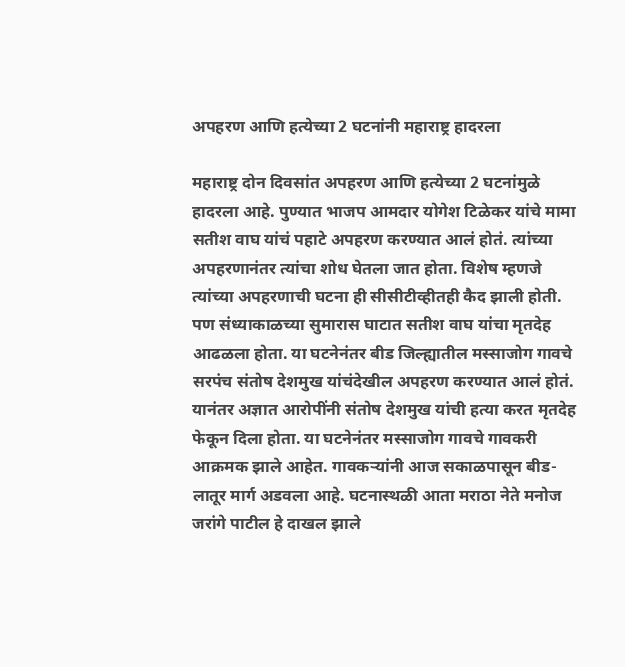अपहरण आणि हत्येच्या 2 घटनांनी महाराष्ट्र हादरला

महाराष्ट्र दोन दिवसांत अपहरण आणि हत्येच्या 2 घटनांमुळे हादरला आहे. पुण्यात भाजप आमदार योगेश टिळेकर यांचे मामा सतीश वाघ यांचं पहाटे अपहरण करण्यात आलं होतं. त्यांच्या अपहरणानंतर त्यांचा शोध घेतला जात होता. विशेष म्हणजे त्यांच्या अपहरणाची घटना ही सीसीटीव्हीतही कैद झाली होती. पण संध्याकाळच्या सुमारास घाटात सतीश वाघ यांचा मृतदेह आढळला होता. या घटनेनंतर बीड जिल्ह्यातील मस्साजोग गावचे सरपंच संतोष देशमुख यांचंदेखील अपहरण करण्यात आलं होतं. यानंतर अज्ञात आरोपींनी संतोष देशमुख यांची हत्या करत मृतदेह फेकून दिला होता. या घटनेनंतर मस्साजोग गावचे गावकरी आक्रमक झाले आहेत. गावकऱ्यांनी आज सकाळपासून बीड-लातूर मार्ग अडवला आहे. घटनास्थळी आता मराठा नेते मनोज जरांगे पाटील हे दाखल झाले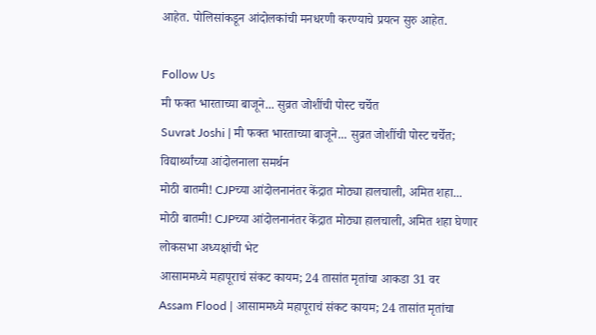आहेत. पोलिसांकडून आंदोलकांची मनधरणी करण्याचे प्रयत्न सुरु आहेत.

Follow Us
मी फक्त भारताच्या बाजूने... सुव्रत जोशींची पोस्ट चर्चेत
Suvrat Joshi | मी फक्त भारताच्या बाजूने... सुव्रत जोशींची पोस्ट चर्चेत; विद्यार्थ्यांच्या आंदोलनाला समर्थन
मोठी बातमी! CJPच्या आंदोलनानंतर केंद्रात मोठ्या हालचाली, अमित शहा...
मोठी बातमी! CJPच्या आंदोलनानंतर केंद्रात मोठ्या हालचाली, अमित शहा घेणार लोकसभा अध्यक्षांची भेट
आसाममध्ये महापूराचं संकट कायम; 24 तासांत मृतांचा आकडा 31 वर
Assam Flood | आसाममध्ये महापूराचं संकट कायम; 24 तासांत मृतांचा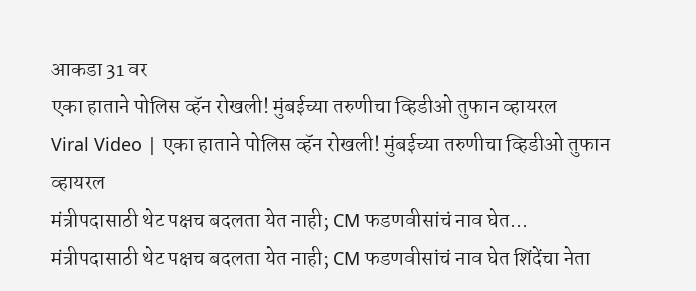आकडा 31 वर
एका हाताने पोलिस व्हॅन रोखली! मुंबईच्या तरुणीचा व्हिडीओ तुफान व्हायरल
Viral Video | एका हाताने पोलिस व्हॅन रोखली! मुंबईच्या तरुणीचा व्हिडीओ तुफान व्हायरल
मंत्रीपदासाठी थेट पक्षच बदलता येत नाही; CM फडणवीसांचं नाव घेत...
मंत्रीपदासाठी थेट पक्षच बदलता येत नाही; CM फडणवीसांचं नाव घेत शिंदेंचा नेता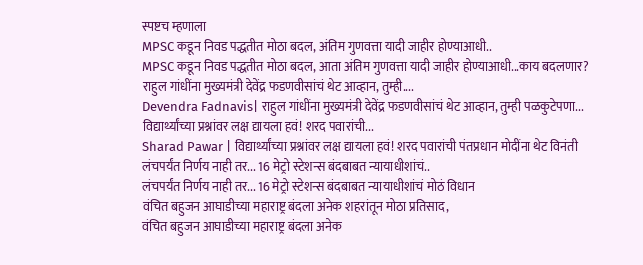स्पष्टच म्हणाला
MPSC कडून निवड पद्धतीत मोठा बदल, अंतिम गुणवत्ता यादी जाहीर होण्याआधी..
MPSC कडून निवड पद्धतीत मोठा बदल, आता अंतिम गुणवत्ता यादी जाहीर होण्याआधी...काय बदलणार?
राहुल गांधींना मुख्यमंत्री देवेंद्र फडणवीसांचं थेट आव्हान, तुम्ही....
Devendra Fadnavis| राहुल गांधींना मुख्यमंत्री देवेंद्र फडणवीसांचं थेट आव्हान, तुम्ही पळकुटेपणा...
विद्यार्थ्यांच्या प्रश्नांवर लक्ष द्यायला हवं! शरद पवारांची...
Sharad Pawar | विद्यार्थ्यांच्या प्रश्नांवर लक्ष द्यायला हवं! शरद पवारांची पंतप्रधान मोदींना थेट विनंती
लंचपर्यंत निर्णय नाही तर... 16 मेट्रो स्टेशन्स बंदबाबत न्यायाधीशांचं..
लंचपर्यंत निर्णय नाही तर... 16 मेट्रो स्टेशन्स बंदबाबत न्यायाधीशांचं मोठं विधान
वंचित बहुजन आघाडीच्या महाराष्ट्र बंदला अनेक शहरांतून मोठा प्रतिसाद,
वंचित बहुजन आघाडीच्या महाराष्ट्र बंदला अनेक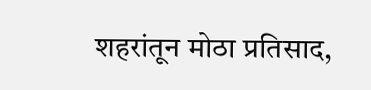शहरांतून मोठा प्रतिसाद,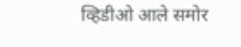व्हिडीओ आले समोर